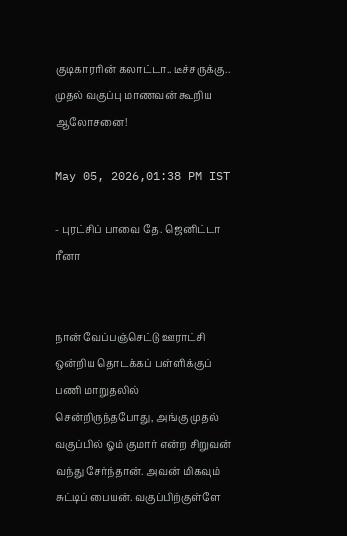குடிகாரரின் கலாட்டா.. டீச்சருக்கு.. முதல் வகுப்பு மாணவன் கூறிய ஆலோசனை!

May 05, 2026,01:38 PM IST

- புரட்சிப் பாவை தே. ஜெனிட்டா ரீனா


நான் வேப்பஞ்செட்டு ஊராட்சி ஒன்றிய தொடக்கப் பள்ளிக்குப் பணி மாறுதலில் சென்றிருந்தபோது, அங்கு முதல் வகுப்பில் ஓம் குமார் என்ற சிறுவன் வந்து சேர்ந்தான். அவன் மிகவும் சுட்டிப் பையன். வகுப்பிற்குள்ளே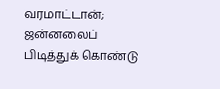வரமாட்டான்; ஜன்னலைப் பிடித்துக் கொண்டு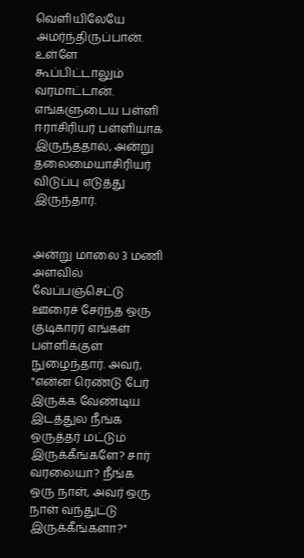வெளியிலேயே அமர்ந்திருப்பான். உள்ளே கூப்பிட்டாலும் வரமாட்டான். எங்களுடைய பள்ளி ஈராசிரியர் பள்ளியாக இருந்ததால், அன்று தலைமையாசிரியர் விடுப்பு எடுத்து இருந்தார்.


அன்று மாலை 3 மணி அளவில் வேப்பஞ்செட்டு ஊரைச் சேர்ந்த ஒரு குடிகாரர் எங்கள் பள்ளிக்குள் நுழைந்தார். அவர், "என்ன ரெண்டு பேர் இருக்க வேண்டிய இடத்துல நீங்க ஒருத்தர் மட்டும் இருக்கீங்களே? சார் வரலையா? நீங்க ஒரு நாள், அவர் ஒரு நாள் வந்துட்டு இருக்கீங்களா?"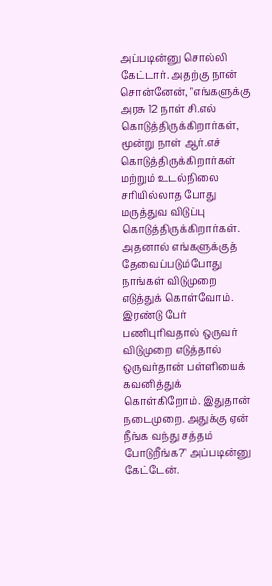அப்படின்னு சொல்லி கேட்டார். அதற்கு நான் சொன்னேன், "எங்களுக்கு அரசு 12 நாள் சி.எல் கொடுத்திருக்கிறார்கள், மூன்று நாள் ஆர்.எச் கொடுத்திருக்கிறார்கள் மற்றும் உடல்நிலை சரியில்லாத போது மருத்துவ விடுப்பு கொடுத்திருக்கிறார்கள். அதனால் எங்களுக்குத் தேவைப்படும்போது நாங்கள் விடுமுறை எடுத்துக் கொள்வோம். இரண்டு பேர் பணிபுரிவதால் ஒருவர் விடுமுறை எடுத்தால் ஒருவர்தான் பள்ளியைக் கவனித்துக் கொள்கிறோம். இதுதான் நடைமுறை. அதுக்கு ஏன் நீங்க வந்து சத்தம் போடுறீங்க?" அப்படின்னு கேட்டேன்.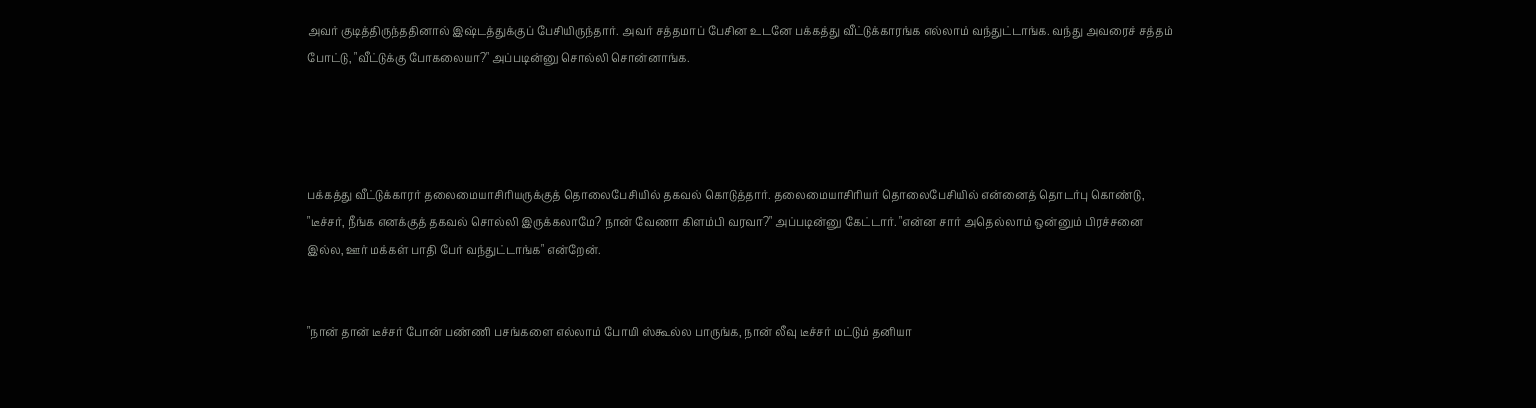அவர் குடித்திருந்ததினால் இஷ்டத்துக்குப் பேசியிருந்தார். அவர் சத்தமாப் பேசின உடனே பக்கத்து வீட்டுக்காரங்க எல்லாம் வந்துட்டாங்க. வந்து அவரைச் சத்தம் போட்டு, "வீட்டுக்கு போகலையா?" அப்படின்னு சொல்லி சொன்னாங்க.




பக்கத்து வீட்டுக்காரர் தலைமையாசிரியருக்குத் தொலைபேசியில் தகவல் கொடுத்தார். தலைமையாசிரியர் தொலைபேசியில் என்னைத் தொடர்பு கொண்டு, "டீச்சர், நீங்க எனக்குத் தகவல் சொல்லி இருக்கலாமே? நான் வேணா கிளம்பி வரவா?" அப்படின்னு கேட்டார். "என்ன சார் அதெல்லாம் ஒன்னும் பிரச்சனை இல்ல, ஊர் மக்கள் பாதி பேர் வந்துட்டாங்க" என்றேன்.


"நான் தான் டீச்சர் போன் பண்ணி பசங்களை எல்லாம் போயி ஸ்கூல்ல பாருங்க, நான் லீவு டீச்சர் மட்டும் தனியா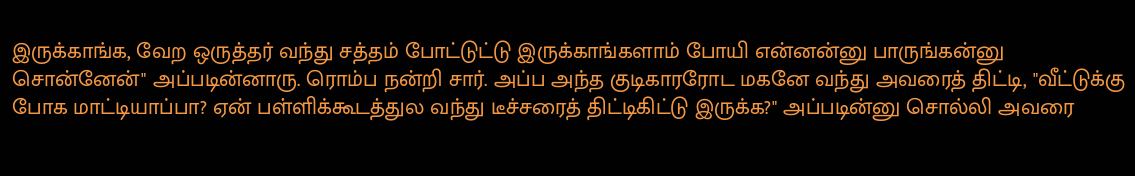இருக்காங்க, வேற ஒருத்தர் வந்து சத்தம் போட்டுட்டு இருக்காங்களாம் போயி என்னன்னு பாருங்கன்னு சொன்னேன்" அப்படின்னாரு. ரொம்ப நன்றி சார். அப்ப அந்த குடிகாரரோட மகனே வந்து அவரைத் திட்டி, "வீட்டுக்கு போக மாட்டியாப்பா? ஏன் பள்ளிக்கூடத்துல வந்து டீச்சரைத் திட்டிகிட்டு இருக்க?" அப்படின்னு சொல்லி அவரை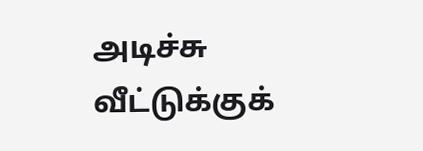அடிச்சு வீட்டுக்குக்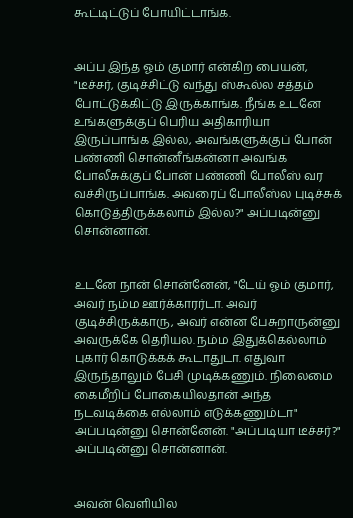கூட்டிட்டுப் போயிட்டாங்க.


அப்ப இந்த ஓம் குமார் என்கிற பையன், "டீச்சர், குடிச்சிட்டு வந்து ஸ்கூல்ல சத்தம் போட்டுக்கிட்டு இருக்காங்க. நீங்க உடனே உங்களுக்குப் பெரிய அதிகாரியா இருப்பாங்க இல்ல, அவங்களுக்குப் போன் பண்ணி சொன்னீங்கன்னா அவங்க போலீசுக்குப் போன் பண்ணி போலீஸ் வர வச்சிருப்பாங்க. அவரைப் போலீஸ்ல புடிச்சுக் கொடுத்திருக்கலாம் இல்ல?" அப்படின்னு சொன்னான்.


உடனே நான் சொன்னேன், "டேய் ஓம் குமார், அவர் நம்ம ஊர்க்காரர்டா. அவர் குடிச்சிருக்காரு, அவர் என்ன பேசுறாருன்னு அவருக்கே தெரியல. நம்ம இதுக்கெல்லாம் புகார் கொடுக்கக் கூடாதுடா. எதுவா இருந்தாலும் பேசி முடிக்கணும். நிலைமை கைமீறிப் போகையிலதான் அந்த நடவடிக்கை எல்லாம் எடுக்கணும்டா" அப்படின்னு சொன்னேன். "அப்படியா டீச்சர்?" அப்படின்னு சொன்னான்.


அவன் வெளியில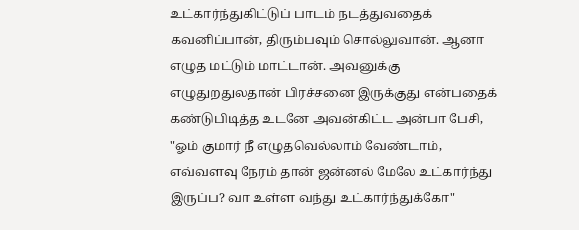உட்கார்ந்துகிட்டுப் பாடம் நடத்துவதைக் கவனிப்பான், திரும்பவும் சொல்லுவான். ஆனா எழுத மட்டும் மாட்டான். அவனுக்கு எழுதுறதுலதான் பிரச்சனை இருக்குது என்பதைக் கண்டுபிடித்த உடனே அவன்கிட்ட அன்பா பேசி, "ஓம் குமார் நீ எழுதவெல்லாம் வேண்டாம், எவ்வளவு நேரம் தான் ஜன்னல் மேலே உட்கார்ந்து இருப்ப? வா உள்ள வந்து உட்கார்ந்துக்கோ"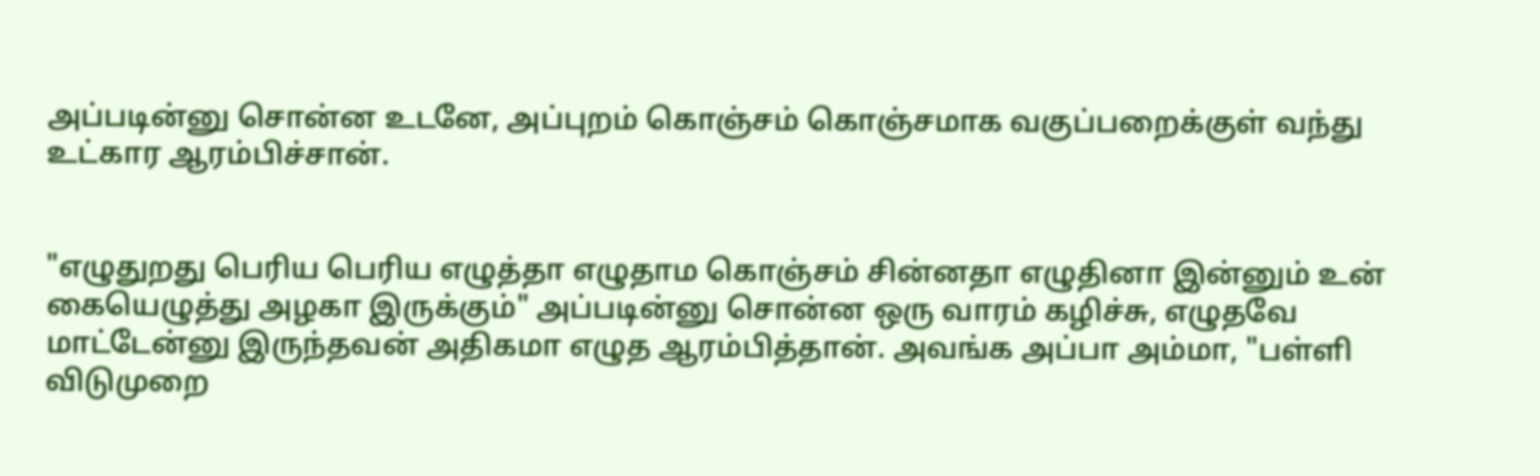அப்படின்னு சொன்ன உடனே, அப்புறம் கொஞ்சம் கொஞ்சமாக வகுப்பறைக்குள் வந்து உட்கார ஆரம்பிச்சான்.


"எழுதுறது பெரிய பெரிய எழுத்தா எழுதாம கொஞ்சம் சின்னதா எழுதினா இன்னும் உன் கையெழுத்து அழகா இருக்கும்" அப்படின்னு சொன்ன ஒரு வாரம் கழிச்சு, எழுதவே மாட்டேன்னு இருந்தவன் அதிகமா எழுத ஆரம்பித்தான். அவங்க அப்பா அம்மா, "பள்ளி விடுமுறை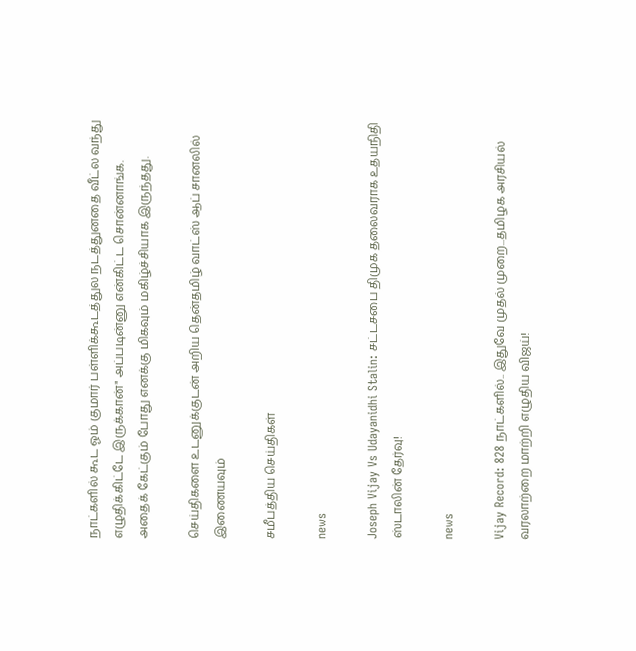நாட்களில் கூட ஓம் குமார் பள்ளிக்கூடத்துல நடத்துனதை வீட்ல வந்து எழுதிக்கிட்டே இருக்கான்" அப்படின்னு என்கிட்ட சொன்னாங்க. அதைக் கேட்கும் போது எனக்கு மிகவும் மகிழ்ச்சியாக இருந்தது.

செய்திகளை உடனுக்குடன் அறிய தென்தமிழ் வாட்ஸ் ஆப் சானலில் இணையவும்

சமீபத்திய செய்திகள்

news

Joseph Vijay Vs Udayanidhi Stalin: சட்டசபை திமுக தலைவராக உதயநிதி ஸ்டாலின் தேர்வு!

news

Vijay Record: 828 நாட்களில்.. இதுவே முதல் முறை...தமிழக அரசியல் வரலாற்றை மாற்றி எழுதிய விஜய்!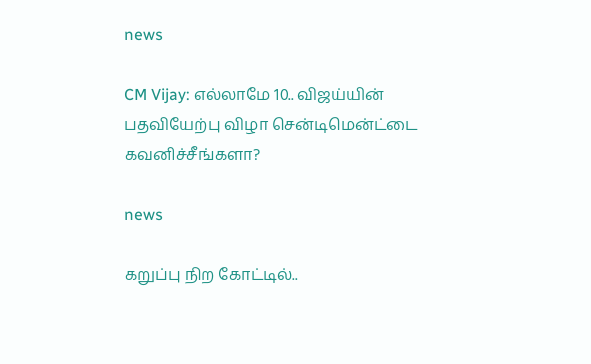news

CM Vijay: எல்லாமே 10.. விஜய்யின் பதவியேற்பு விழா சென்டிமென்ட்டை கவனிச்சீங்களா?

news

கறுப்பு நிற கோட்டில்..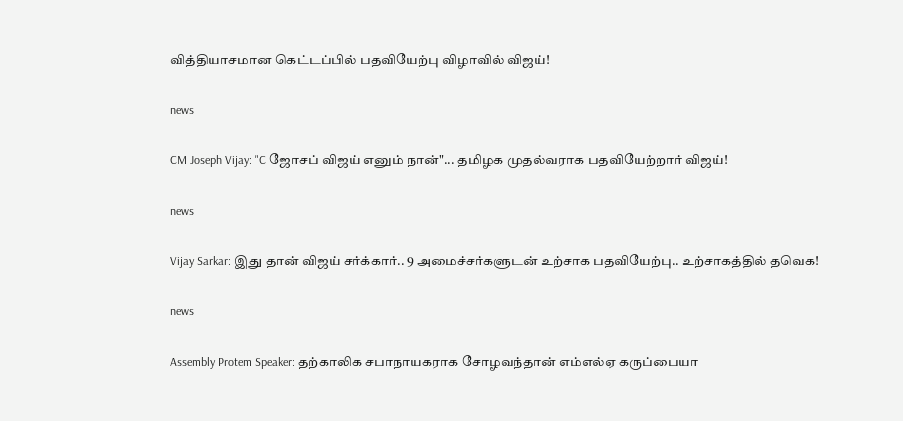வித்தியாசமான கெட்டப்பில் பதவியேற்பு விழாவில் விஜய்!

news

CM Joseph Vijay: "C ஜோசப் விஜய் எனும் நான்"... தமிழக முதல்வராக பதவியேற்றார் விஜய்!

news

Vijay Sarkar: இது தான் விஜய் சர்க்கார்.. 9 அமைச்சர்களுடன் உற்சாக பதவியேற்பு.. உற்சாகத்தில் தவெக!

news

Assembly Protem Speaker: தற்காலிக சபாநாயகராக சோழவந்தான் எம்எல்ஏ கருப்பையா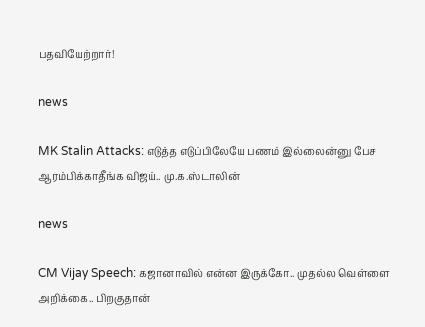பதவியேற்றார்!

news

MK Stalin Attacks: எடுத்த எடுப்பிலேயே பணம் இல்லைன்னு பேச ஆரம்பிக்காதீங்க விஜய்.. மு.க.ஸ்டாலின்

news

CM Vijay Speech: கஜானாவில் என்ன இருக்கோ.. முதல்ல வெள்ளை அறிக்கை.. பிறகுதான்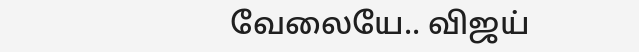வேலையே.. விஜய்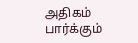அதிகம் பார்க்கும்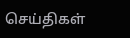செய்திகள்